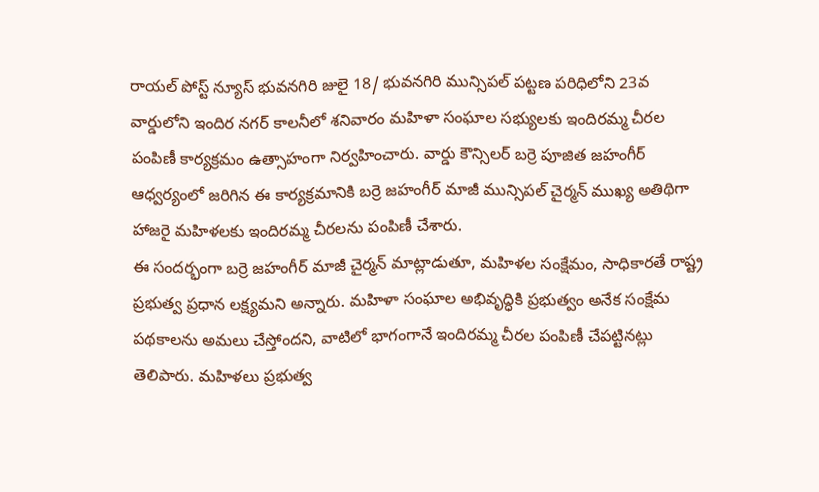రాయల్ పోస్ట్ న్యూస్ భువనగిరి జులై 18/ భువనగిరి మున్సిపల్ పట్టణ పరిధిలోని 23వ వార్డులోని ఇందిర నగర్ కాలనీలో శనివారం మహిళా సంఘాల సభ్యులకు ఇందిరమ్మ చీరల పంపిణీ కార్యక్రమం ఉత్సాహంగా నిర్వహించారు. వార్డు కౌన్సిలర్ బర్రె పూజిత జహంగీర్ ఆధ్వర్యంలో జరిగిన ఈ కార్యక్రమానికి బర్రె జహంగీర్ మాజీ మున్సిపల్ చైర్మన్ ముఖ్య అతిథిగా హాజరై మహిళలకు ఇందిరమ్మ చీరలను పంపిణీ చేశారు.
ఈ సందర్భంగా బర్రె జహంగీర్ మాజీ చైర్మన్ మాట్లాడుతూ, మహిళల సంక్షేమం, సాధికారతే రాష్ట్ర ప్రభుత్వ ప్రధాన లక్ష్యమని అన్నారు. మహిళా సంఘాల అభివృద్ధికి ప్రభుత్వం అనేక సంక్షేమ పథకాలను అమలు చేస్తోందని, వాటిలో భాగంగానే ఇందిరమ్మ చీరల పంపిణీ చేపట్టినట్లు తెలిపారు. మహిళలు ప్రభుత్వ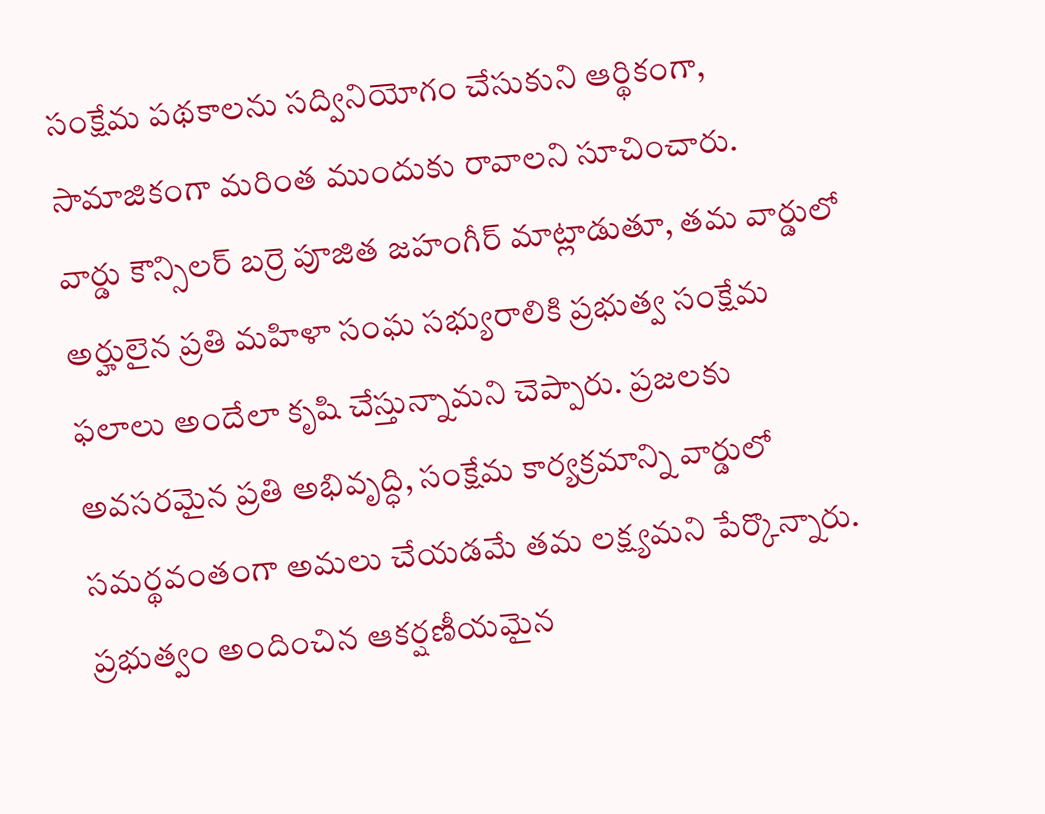సంక్షేమ పథకాలను సద్వినియోగం చేసుకుని ఆర్థికంగా, సామాజికంగా మరింత ముందుకు రావాలని సూచించారు.
వార్డు కౌన్సిలర్ బర్రె పూజిత జహంగీర్ మాట్లాడుతూ, తమ వార్డులో అర్హులైన ప్రతి మహిళా సంఘ సభ్యురాలికి ప్రభుత్వ సంక్షేమ ఫలాలు అందేలా కృషి చేస్తున్నామని చెప్పారు. ప్రజలకు అవసరమైన ప్రతి అభివృద్ధి, సంక్షేమ కార్యక్రమాన్ని వార్డులో సమర్థవంతంగా అమలు చేయడమే తమ లక్ష్యమని పేర్కొన్నారు.
ప్రభుత్వం అందించిన ఆకర్షణీయమైన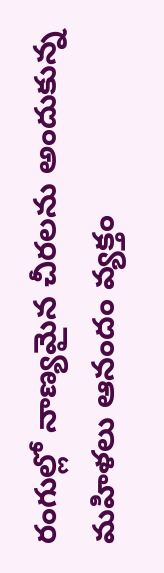రంగుల్లో నాణ్యమైన చీరలను అందుకున్న మహిళలు ఆనందం వ్యక్తం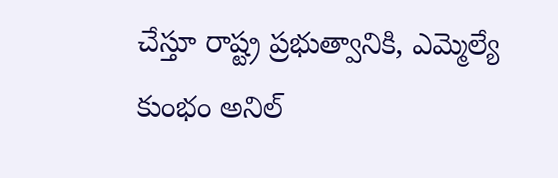చేస్తూ రాష్ట్ర ప్రభుత్వానికి, ఎమ్మెల్యే కుంభం అనిల్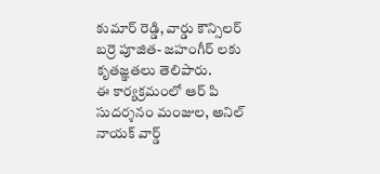కుమార్ రెడ్డి, వార్డు కౌన్సిలర్ బర్రె పూజిత- జహంగీర్ లకు కృతజ్ఞతలు తెలిపారు.
ఈ కార్యక్రమంలో ఆర్ పి సుదర్శనం మంజుల, అనిల్ నాయక్ వార్డ్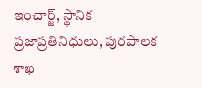ఇంచార్జ్, స్థానిక ప్రజాప్రతినిధులు, పురపాలక శాఖ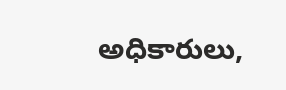అధికారులు,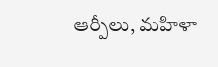ఆర్పీలు, మహిళా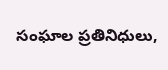సంఘాల ప్రతినిధులు,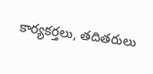కార్యకర్తలు, తదితరులు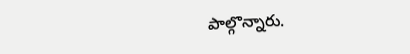పాల్గొన్నారు.